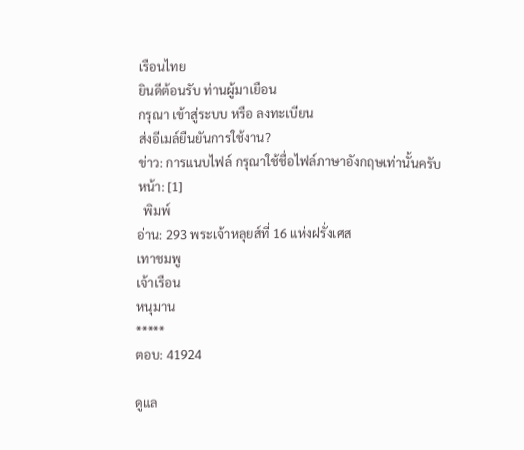เรือนไทย
ยินดีต้อนรับ ท่านผู้มาเยือน
กรุณา เข้าสู่ระบบ หรือ ลงทะเบียน
ส่งอีเมล์ยืนยันการใช้งาน?
ข่าว: การแนบไฟล์ กรุณาใช้ชื่อไฟล์ภาษาอังกฤษเท่านั้นครับ
หน้า: [1]
  พิมพ์
อ่าน: 293 พระเจ้าหลุยส์ที่ 16 แห่งฝรั่งเศส
เทาชมพู
เจ้าเรือน
หนุมาน
*****
ตอบ: 41924

ดูแล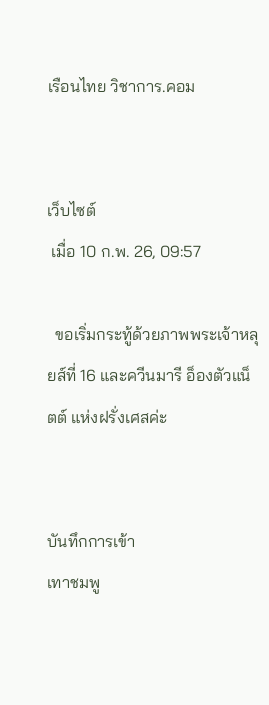เรือนไทย วิชาการ.คอม


เว็บไซต์
 เมื่อ 10 ก.พ. 26, 09:57

  ขอเริ่มกระทู้ด้วยภาพพระเจ้าหลุยส์ที่ 16 และควีนมารี อ็องตัวแน็ตต์ แห่งฝรั่งเศสค่ะ


บันทึกการเข้า
เทาชมพู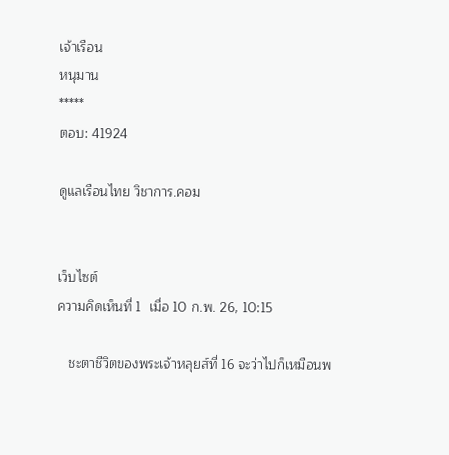เจ้าเรือน
หนุมาน
*****
ตอบ: 41924

ดูแลเรือนไทย วิชาการ.คอม


เว็บไซต์
ความคิดเห็นที่ 1  เมื่อ 10 ก.พ. 26, 10:15

   ชะตาชีวิตของพระเจ้าหลุยส์ที่ 16 จะว่าไปก็เหมือนพ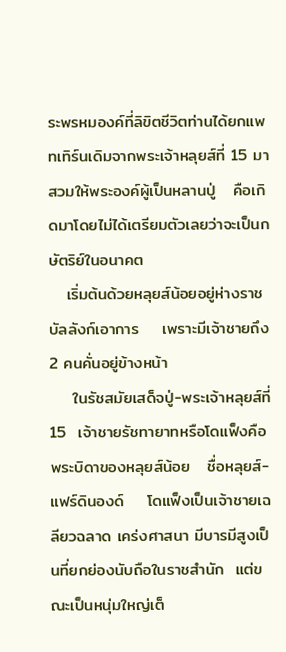ระพรหมองค์ที่ลิขิตชีวิตท่านได้ยกแพทเทิร์นเดิมจากพระเจ้าหลุยส์ที่ 15 มาสวมให้พระองค์ผู้เป็นหลานปู่   คือเกิดมาโดยไม่ได้เตรียมตัวเลยว่าจะเป็นกษัตริย์ในอนาคต
   เริ่มต้นด้วยหลุยส์น้อยอยู่ห่างราชบัลลังก์เอาการ    เพราะมีเจ้าชายถึง 2 คนคั่นอยู่ข้างหน้า
    ในรัชสมัยเสด็จปู่-พระเจ้าหลุยส์ที่ 15  เจ้าชายรัชทายาทหรือโดแฟ็งคือพระบิดาของหลุยส์น้อย   ชื่อหลุยส์-แฟร์ดินองด์    โดแฟ็งเป็นเจ้าชายเฉลียวฉลาด เคร่งศาสนา มีบารมีสูงเป็นที่ยกย่องนับถือในราชสำนัก  แต่ขณะเป็นหนุ่มใหญ่เต็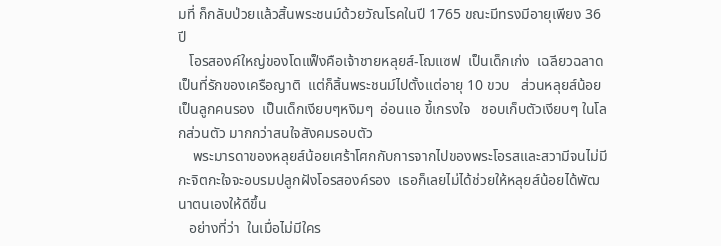มที่ ก็กลับป่วยแล้วสิ้นพระชนม์ด้วยวัณโรคในปี 1765 ขณะมีทรงมีอายุเพียง 36 ปี
   โอรสองค์ใหญ่ของโดแฟ็งคือเจ้าชายหลุยส์-โฌแซฟ  เป็นเด็กเก่ง  เฉลียวฉลาด เป็นที่รักของเครือญาติ  แต่ก็สิ้นพระชนม์ไปตั้งแต่อายุ 10 ขวบ   ส่วนหลุยส์น้อยเป็นลูกคนรอง  เป็นเด็กเงียบๆหงิมๆ  อ่อนแอ ขี้เกรงใจ   ชอบเก็บตัวเงียบๆ ในโลกส่วนตัว มากกว่าสนใจสังคมรอบตัว
    พระมารดาของหลุยส์น้อยเศร้าโศกกับการจากไปของพระโอรสและสวามีจนไม่มีกะจิตกะใจจะอบรมปลูกฝังโอรสองค์รอง  เธอก็เลยไม่ได้ช่วยให้หลุยส์น้อยได้พัฒนาตนเองให้ดีขึ้น
   อย่างที่ว่า  ในเมื่อไม่มีใคร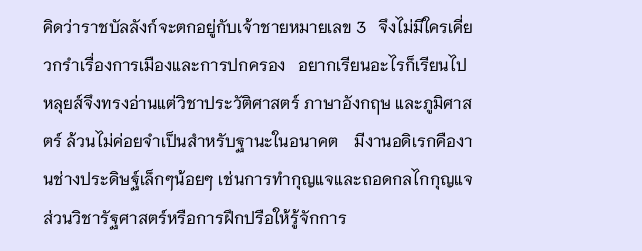คิดว่าราชบัลลังก์จะตกอยู่กับเจ้าชายหมายเลข 3   จึงไม่มีใครเคี่ยวกรำเรื่องการเมืองและการปกครอง   อยากเรียนอะไรก็เรียนไป    หลุยส์จึงทรงอ่านแต่วิชาประวัติศาสตร์ ภาษาอังกฤษ และภูมิศาสตร์ ล้วนไม่ค่อยจำเป็นสำหรับฐานะในอนาคต    มีงานอดิเรกคืองานช่างประดิษฐ์เล็กๆน้อยๆ เช่นการทำกุญแจและถอดกลไกกุญแจ    ส่วนวิชารัฐศาสตร์หรือการฝึกปรือให้รู้จักการ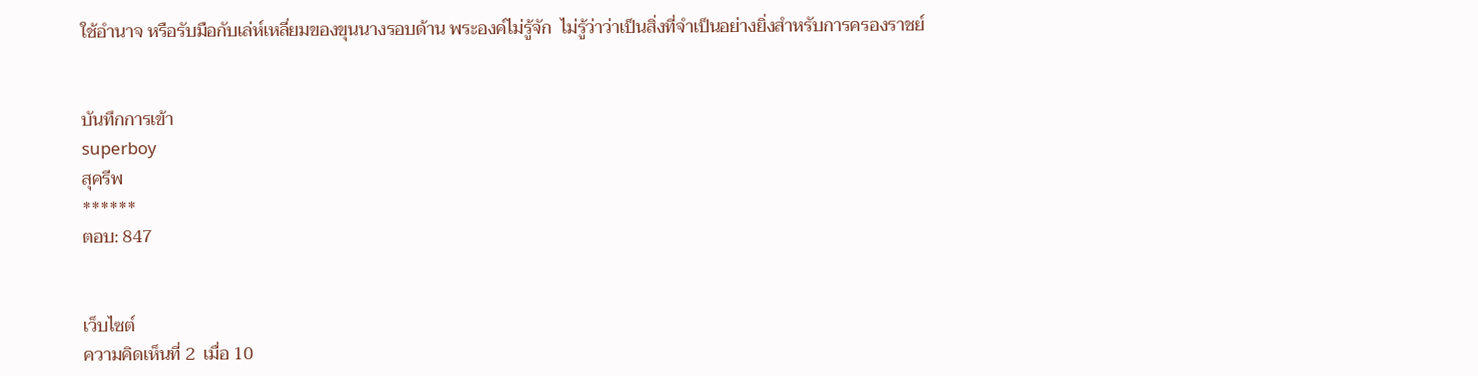ใช้อำนาจ หรือรับมือกับเล่ห์เหลี่ยมของขุนนางรอบด้าน พระองค์ไม่รู้จัก  ไม่รู้ว่าว่าเป็นสิ่งที่จำเป็นอย่างยิ่งสำหรับการครองราชย์


บันทึกการเข้า
superboy
สุครีพ
******
ตอบ: 847


เว็บไซต์
ความคิดเห็นที่ 2  เมื่อ 10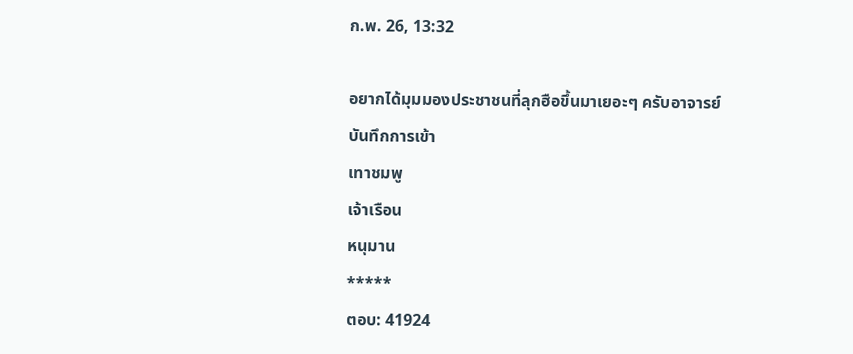ก.พ. 26, 13:32

อยากได้มุมมองประชาชนที่ลุกฮือขึ้นมาเยอะๆ ครับอาจารย์
บันทึกการเข้า
เทาชมพู
เจ้าเรือน
หนุมาน
*****
ตอบ: 41924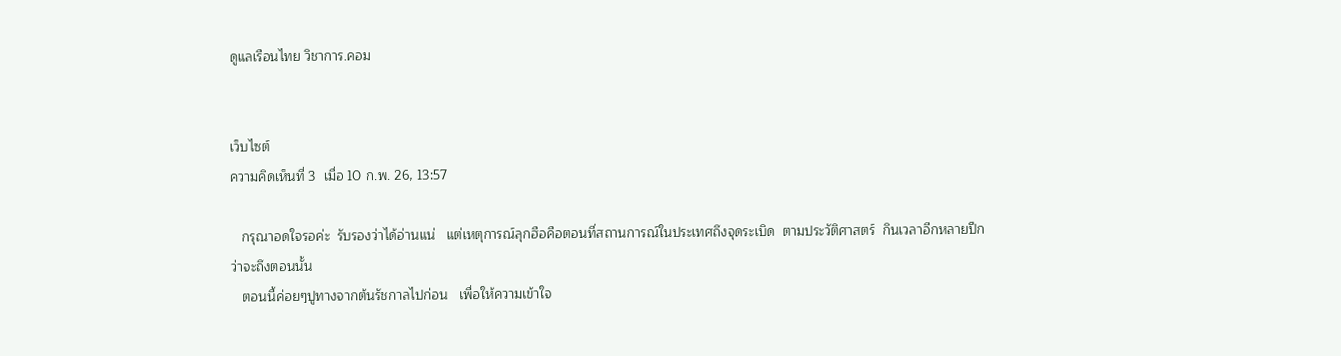ดูแลเรือนไทย วิชาการ.คอม


เว็บไซต์
ความคิดเห็นที่ 3  เมื่อ 10 ก.พ. 26, 13:57

   กรุณาอดใจรอค่ะ  รับรองว่าได้อ่านแน่   แต่เหตุการณ์ลุกฮือคือตอนที่สถานการณ์ในประเทศถึงจุดระเบิด  ตามประวัติศาสตร์  กินเวลาอีกหลายปีกว่าจะถึงตอนนั้น
   ตอนนี้ค่อยๆปูทางจากต้นรัชกาลไปก่อน   เพื่อให้ความเข้าใจ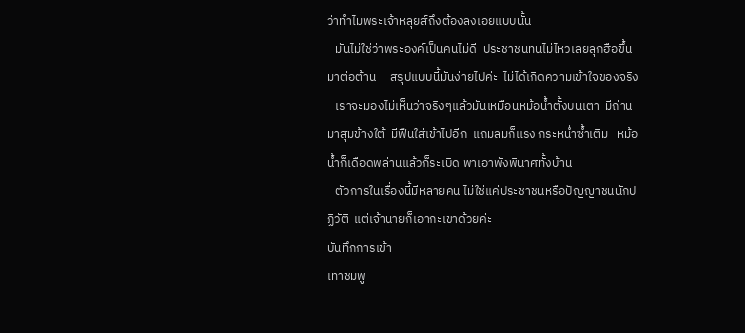ว่าทำไมพระเจ้าหลุยส์ถึงต้องลงเอยแบบนั้น
   มันไม่ใช่ว่าพระองค์เป็นคนไม่ดี  ประชาชนทนไม่ไหวเลยลุกฮือขึ้นมาต่อต้าน     สรุปแบบนี้มันง่ายไปค่ะ  ไม่ได้เกิดความเข้าใจของจริง
   เราจะมองไม่เห็นว่าจริงๆแล้วมันเหมือนหม้อน้ำตั้งบนเตา  มีถ่านมาสุมข้างใต้  มีฟืนใส่เข้าไปอีก  แถมลมก็แรง กระหน่ำซ้ำเติม   หม้อน้ำก็เดือดพล่านแล้วก็ระเบิด พาเอาพังพินาศทั้งบ้าน
   ตัวการในเรื่องนี้มีหลายคน ไม่ใช่แค่ประชาชนหรือปัญญาชนนักปฏิวัติ  แต่เจ้านายก็เอากะเขาด้วยค่ะ
บันทึกการเข้า
เทาชมพู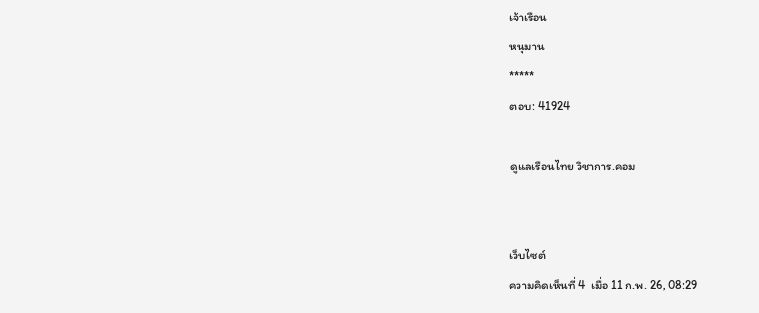เจ้าเรือน
หนุมาน
*****
ตอบ: 41924

ดูแลเรือนไทย วิชาการ.คอม


เว็บไซต์
ความคิดเห็นที่ 4  เมื่อ 11 ก.พ. 26, 08:29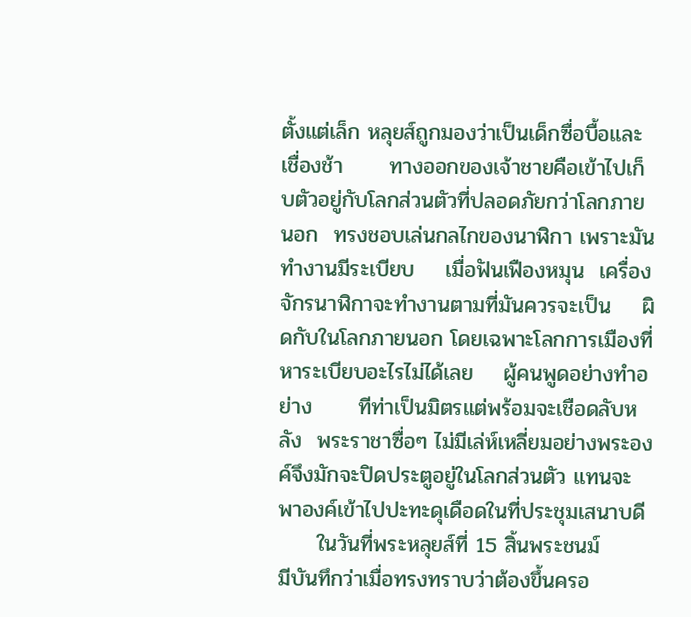ตั้งแต่เล็ก หลุยส์ถูกมองว่าเป็นเด็กซื่อบื้อและเชื่องช้า      ทางออกของเจ้าชายคือเข้าไปเก็บตัวอยู่กับโลกส่วนตัวที่ปลอดภัยกว่าโลกภายนอก  ทรงชอบเล่นกลไกของนาฬิกา เพราะมันทำงานมีระเบียบ    เมื่อฟันเฟืองหมุน  เครื่องจักรนาฬิกาจะทำงานตามที่มันควรจะเป็น    ผิดกับในโลกภายนอก โดยเฉพาะโลกการเมืองที่หาระเบียบอะไรไม่ได้เลย    ผู้คนพูดอย่างทำอย่าง      ทีท่าเป็นมิตรแต่พร้อมจะเชือดลับหลัง  พระราชาซื่อๆ ไม่มีเล่ห์เหลี่ยมอย่างพระองค์จึงมักจะปิดประตูอยู่ในโลกส่วนตัว แทนจะพาองค์เข้าไปปะทะดุเดือดในที่ประชุมเสนาบดี
     ในวันที่พระหลุยส์ที่ 15 สิ้นพระชนม์        มีบันทึกว่าเมื่อทรงทราบว่าต้องขึ้นครอ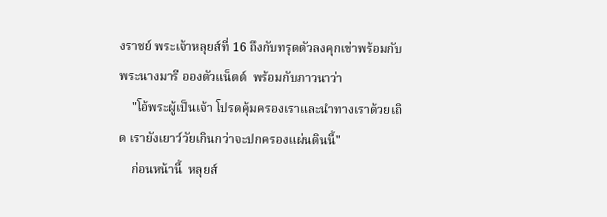งราชย์ พระเจ้าหลุยส์ที่ 16 ถึงกับทรุดตัวลงคุกเข่าพร้อมกับพระนางมารี อองตัวแน็ตต์  พร้อมกับภาวนาว่า
    "โอ้พระผู้เป็นเจ้า โปรดคุ้มครองเราและนำทางเราด้วยเถิด เรายังเยาว์วัยเกินกว่าจะปกครองแผ่นดินนี้"
    ก่อนหน้านี้  หลุยส์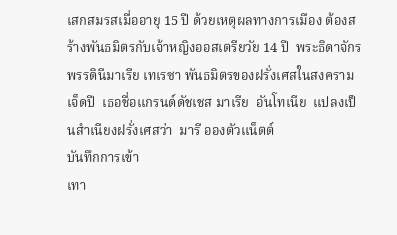เสกสมรสเมื่ออายุ 15 ปี ด้วยเหตุผลทางการเมือง ต้องสร้างพันธมิตรกับเจ้าหญิงออสเตรียวัย 14 ปี  พระธิดาจักรพรรดินีมาเรีย เทเรซา พันธมิตรของฝรั่งเศสในสงครามเจ็ดปี  เธอชื่อแกรนด์ดัชเชส มาเรีย  อันโทเนีย  แปลงเป็นสำเนียงฝรั่งเศสว่า  มารี อองตัวแน็ตต์
บันทึกการเข้า
เทา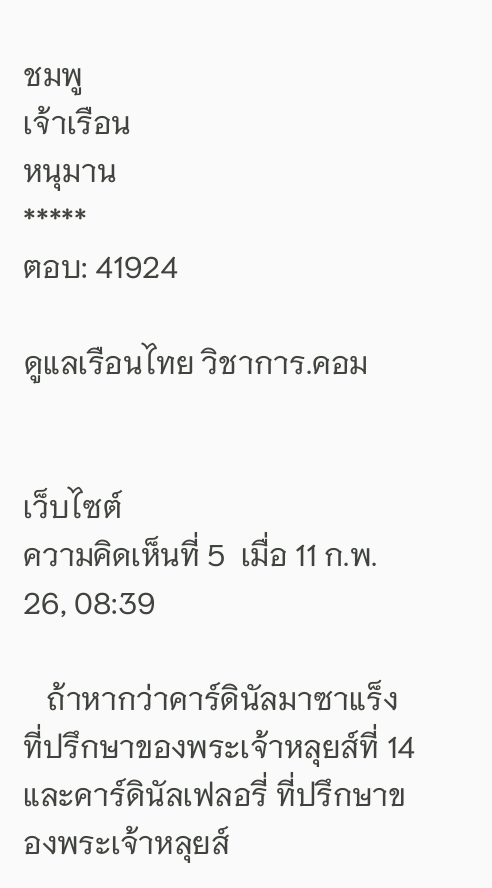ชมพู
เจ้าเรือน
หนุมาน
*****
ตอบ: 41924

ดูแลเรือนไทย วิชาการ.คอม


เว็บไซต์
ความคิดเห็นที่ 5  เมื่อ 11 ก.พ. 26, 08:39

   ถ้าหากว่าคาร์ดินัลมาซาแร็ง ที่ปรึกษาของพระเจ้าหลุยส์ที่ 14  และคาร์ดินัลเฟลอรี่ ที่ปรึกษาของพระเจ้าหลุยส์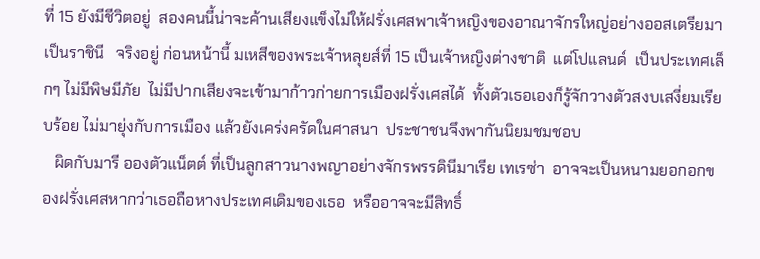ที่ 15 ยังมีชีวิตอยู่  สองคนนี้น่าจะค้านเสียงแข็งไม่ให้ฝรั่งเศสพาเจ้าหญิงของอาณาจักรใหญ่อย่างออสเตรียมาเป็นราชินี   จริงอยู่ ก่อนหน้านี้ มเหสีของพระเจ้าหลุยส์ที่ 15 เป็นเจ้าหญิงต่างชาติ  แต่โปแลนด์  เป็นประเทศเล็กๆ ไม่มีพิษมีภัย  ไม่มีปากเสียงจะเข้ามาก้าวก่ายการเมืองฝรั่งเศสได้  ทั้งตัวเธอเองก็รู้จักวางตัวสงบเสงี่ยมเรียบร้อย ไม่มายุ่งกับการเมือง แล้วยังเคร่งครัดในศาสนา  ประชาชนจึงพากันนิยมชมชอบ
   ผิดกับมารี อองตัวแน็ตต์ ที่เป็นลูกสาวนางพญาอย่างจักรพรรดินีมาเรีย เทเรซ่า  อาจจะเป็นหนามยอกอกของฝรั่งเศสหากว่าเธอถือหางประเทศเดิมของเธอ  หรืออาจจะมีสิทธิ์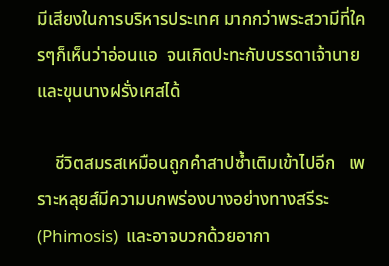มีเสียงในการบริหารประเทศ มากกว่าพระสวามีที่ใครๆก็เห็นว่าอ่อนแอ  จนเกิดปะทะกับบรรดาเจ้านายและขุนนางฝรั่งเศสได้

    ชีวิตสมรสเหมือนถูกคำสาปซ้ำเติมเข้าไปอีก   เพราะหลุยส์มีความบกพร่องบางอย่างทางสรีระ  (Phimosis)  และอาจบวกด้วยอากา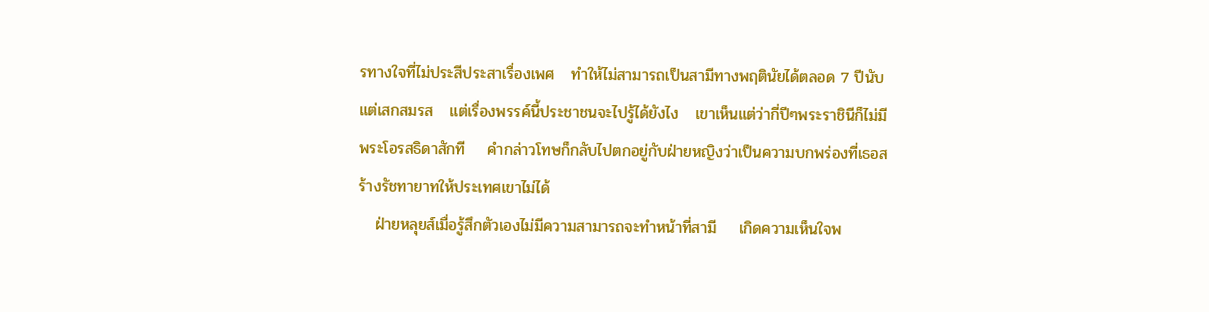รทางใจที่ไม่ประสีประสาเรื่องเพศ   ทำให้ไม่สามารถเป็นสามีทางพฤตินัยได้ตลอด 7 ปีนับแต่เสกสมรส   แต่เรื่องพรรค์นี้ประชาชนจะไปรู้ได้ยังไง   เขาเห็นแต่ว่ากี่ปีๆพระราชินีก็ไม่มีพระโอรสธิดาสักที    คำกล่าวโทษก็กลับไปตกอยู่กับฝ่ายหญิงว่าเป็นความบกพร่องที่เธอสร้างรัชทายาทให้ประเทศเขาไม่ได้
   ฝ่ายหลุยส์เมื่อรู้สึกตัวเองไม่มีความสามารถจะทำหน้าที่สามี    เกิดความเห็นใจพ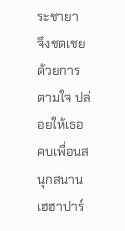ระชายา  จึงชดเชยด้วยการตามใจ ปล่อยให้เธอคบเพื่อนสนุกสนานเฮฮาปาร์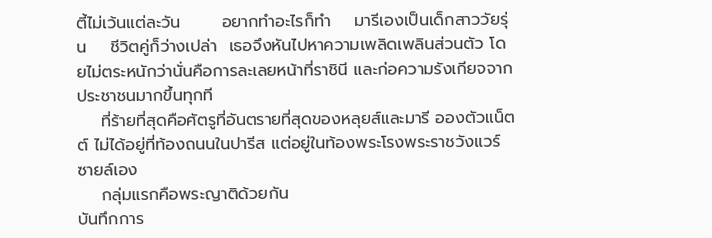ตี้ไม่เว้นแต่ละวัน       อยากทำอะไรก็ทำ    มารีเองเป็นเด็กสาววัยรุ่น    ชีวิตคู่ก็ว่างเปล่า  เธอจึงหันไปหาความเพลิดเพลินส่วนตัว โดยไม่ตระหนักว่านั่นคือการละเลยหน้าที่ราชินี และก่อความรังเกียจจากประชาชนมากขึ้นทุกที
    ที่ร้ายที่สุดคือศัตรูที่อันตรายที่สุดของหลุยส์และมารี อองตัวแน็ตต์ ไม่ได้อยู่ที่ท้องถนนในปารีส แต่อยู่ในท้องพระโรงพระราชวังแวร์ซายล์เอง
    กลุ่มแรกคือพระญาติด้วยกัน
บันทึกการ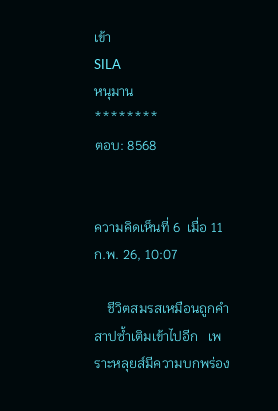เข้า
SILA
หนุมาน
********
ตอบ: 8568


ความคิดเห็นที่ 6  เมื่อ 11 ก.พ. 26, 10:07

    ชีวิตสมรสเหมือนถูกคำสาปซ้ำเติมเข้าไปอีก   เพราะหลุยส์มีความบกพร่อง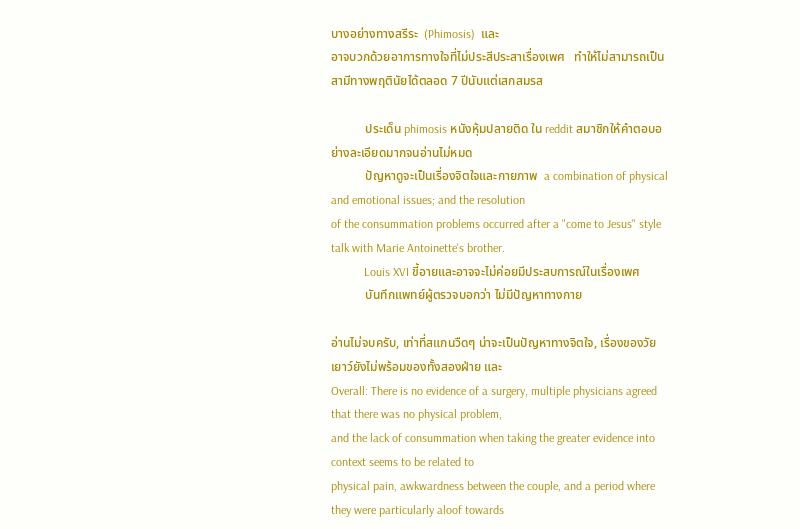บางอย่างทางสรีระ  (Phimosis)  และ
อาจบวกด้วยอาการทางใจที่ไม่ประสีประสาเรื่องเพศ   ทำให้ไม่สามารถเป็นสามีทางพฤตินัยได้ตลอด 7 ปีนับแต่เสกสมรส

           ประเด็น phimosis หนังหุ้มปลายติด ใน reddit สมาชิกให้คำตอบอย่างละเอียดมากจนอ่านไม่หมด
           ปัญหาดูจะเป็นเรื่องจิตใจและกายภาพ  a combination of physical and emotional issues; and the resolution
of the consummation problems occurred after a "come to Jesus" style talk with Marie Antoinette's brother.
           Louis XVI ขี้อายและอาจจะไม่ค่อยมีประสบการณ์ในเรื่องเพศ
           บันทึกแพทย์ผู้ตรวจบอกว่า ไม่มีปัญหาทางกาย

อ่านไม่จบครับ, เท่าที่สแกนวืดๆ น่าจะเป็นปัญหาทางจิตใจ, เรื่องของวัยเยาว์ยังไม่พร้อมของทั้งสองฝ่าย และ
Overall: There is no evidence of a surgery, multiple physicians agreed that there was no physical problem,
and the lack of consummation when taking the greater evidence into context seems to be related to
physical pain, awkwardness between the couple, and a period where they were particularly aloof towards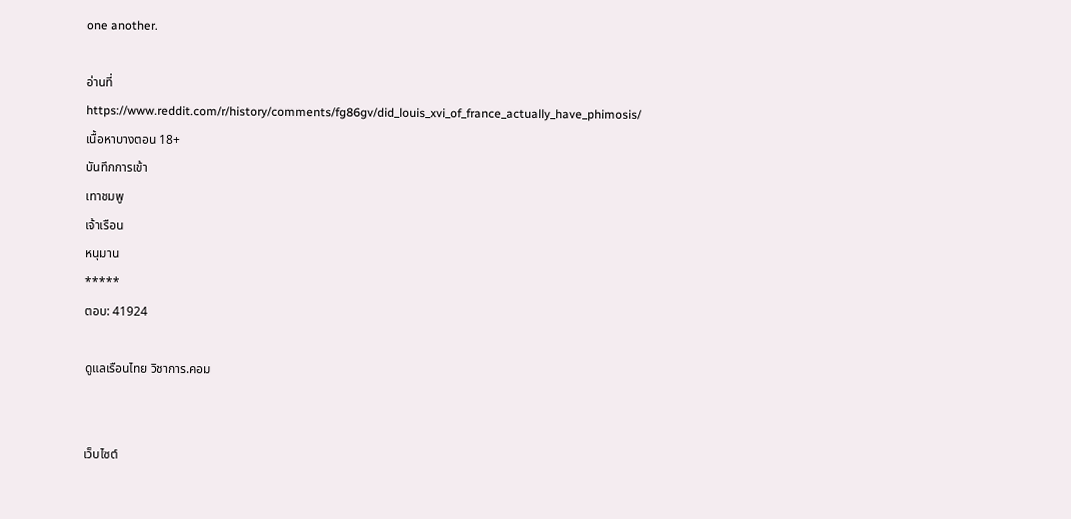one another.

อ่านที่ https://www.reddit.com/r/history/comments/fg86gv/did_louis_xvi_of_france_actually_have_phimosis/
เนื้อหาบางตอน 18+
บันทึกการเข้า
เทาชมพู
เจ้าเรือน
หนุมาน
*****
ตอบ: 41924

ดูแลเรือนไทย วิชาการ.คอม


เว็บไซต์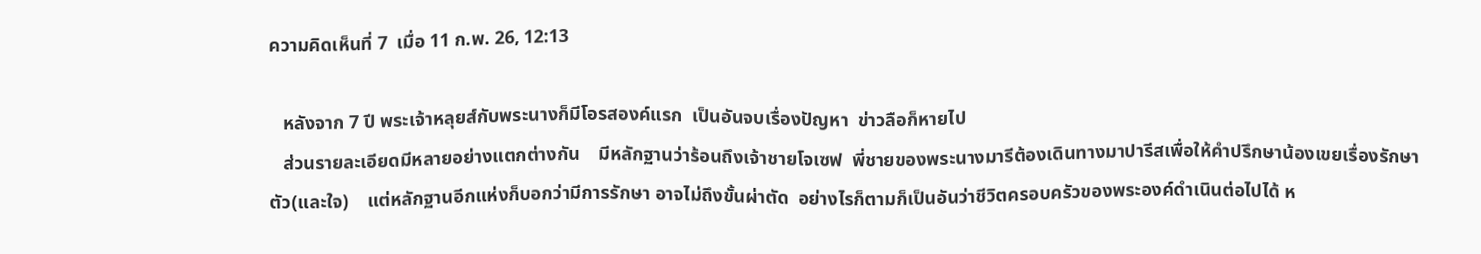ความคิดเห็นที่ 7  เมื่อ 11 ก.พ. 26, 12:13

   หลังจาก 7 ปี พระเจ้าหลุยส์กับพระนางก็มีโอรสองค์แรก  เป็นอันจบเรื่องปัญหา  ข่าวลือก็หายไป
   ส่วนรายละเอียดมีหลายอย่างแตกต่างกัน    มีหลักฐานว่าร้อนถึงเจ้าชายโจเซฟ  พี่ชายของพระนางมารีต้องเดินทางมาปารีสเพื่อให้คำปรึกษาน้องเขยเรื่องรักษาตัว(และใจ)    แต่หลักฐานอีกแห่งก็บอกว่ามีการรักษา อาจไม่ถึงขั้นผ่าตัด  อย่างไรก็ตามก็เป็นอันว่าชีวิตครอบครัวของพระองค์ดำเนินต่อไปได้ ห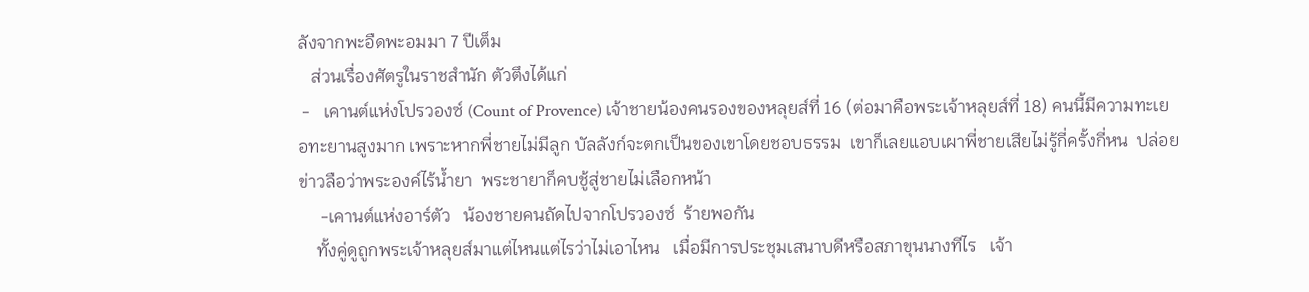ลังจากพะอืดพะอมมา 7 ปีเต็ม
   ส่วนเรื่องศัตรูในราชสำนัก ตัวตึงได้แก่
 -   เคานต์แห่งโปรวองซ์ (Count of Provence) เจ้าชายน้องคนรองของหลุยส์ที่ 16 (ต่อมาคือพระเจ้าหลุยส์ที่ 18) คนนี้มีความทะเยอทะยานสูงมาก เพราะหากพี่ชายไม่มีลูก บัลลังก์จะตกเป็นของเขาโดยชอบธรรม  เขาก็เลยแอบเผาพี่ชายเสียไม่รู้กี่ครั้งกี่หน  ปล่อยข่าวลือว่าพระองค์ไร้น้ำยา  พระชายาก็คบชู้สู่ชายไม่เลือกหน้า
     -เคานต์แห่งอาร์ตัว   น้องชายคนถัดไปจากโปรวองซ์  ร้ายพอกัน
    ทั้งคู่ดูถูกพระเจ้าหลุยส์มาแต่ไหนแต่ไรว่าไม่เอาไหน   เมื่อมีการประชุมเสนาบดีหรือสภาขุนนางทีไร   เจ้า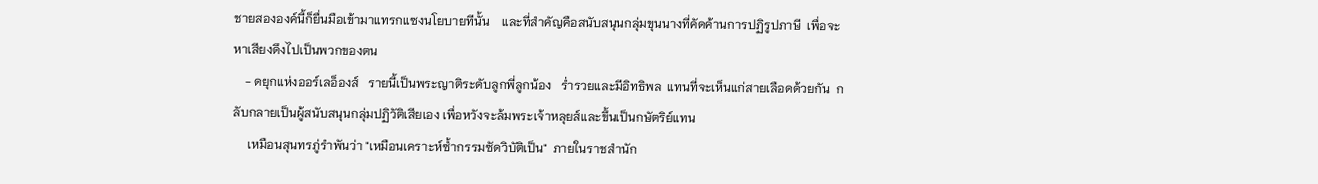ชายสององค์นี้ก็ยื่นมือเข้ามาแทรกแซงนโยบายทีนั้น    และที่สำคัญคือสนับสนุนกลุ่มขุนนางที่คัดค้านการปฏิรูปภาษี  เพื่อจะหาเสียงดึงไปเป็นพวกของตน
    - ดยุกแห่งออร์เลอ็องส์   รายนี้เป็นพระญาติระดับลูกพี่ลูกน้อง   ร่ำรวยและมีอิทธิพล  แทนที่จะเห็นแก่สายเลือดด้วยกัน  กลับกลายเป็นผู้สนับสนุนกลุ่มปฏิวัติเสียเอง เพื่อหวังจะล้มพระเจ้าหลุยส์และขึ้นเป็นกษัตริย์แทน
     เหมือนสุนทรภู่รำพันว่า "เหมือนเคราะห์ซ้ำกรรมซัดวิบัติเป็น"  ภายในราชสำนัก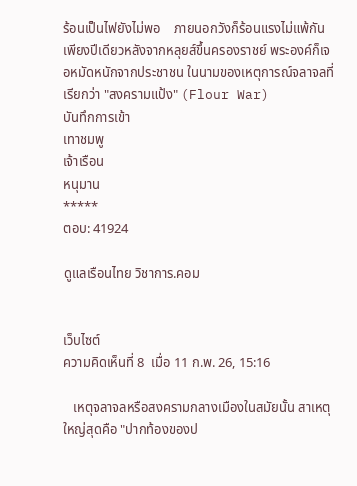ร้อนเป็นไฟยังไม่พอ    ภายนอกวังก็ร้อนแรงไม่แพ้กัน    เพียงปีเดียวหลังจากหลุยส์ขึ้นครองราชย์ พระองค์ก็เจอหมัดหนักจากประชาชน ในนามของเหตุการณ์จลาจลที่เรียกว่า "สงครามแป้ง" (Flour War)
บันทึกการเข้า
เทาชมพู
เจ้าเรือน
หนุมาน
*****
ตอบ: 41924

ดูแลเรือนไทย วิชาการ.คอม


เว็บไซต์
ความคิดเห็นที่ 8  เมื่อ 11 ก.พ. 26, 15:16

   เหตุจลาจลหรือสงครามกลางเมืองในสมัยนั้น สาเหตุใหญ่สุดคือ "ปากท้องของป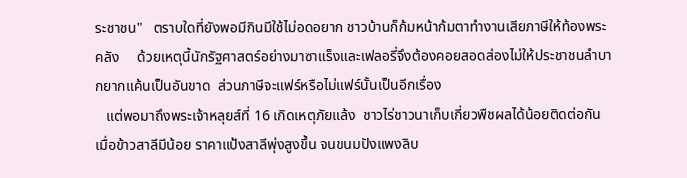ระชาชน"   ตราบใดที่ยังพอมีกินมีใช้ไม่อดอยาก ชาวบ้านก็ก้มหน้าก้มตาทำงานเสียภาษีให้ท้องพระคลัง     ด้วยเหตุนี้นักรัฐศาสตร์อย่างมาซาแร็งและเฟลอรี่จึงต้องคอยสอดส่องไม่ให้ประชาชนลำบากยากแค้นเป็นอันขาด  ส่วนภาษีจะแฟร์หรือไม่แฟร์นั้นเป็นอีกเรื่อง
   แต่พอมาถึงพระเจ้าหลุยส์ที่ 16 เกิดเหตุภัยแล้ง  ชาวไร่ชาวนาเก็บเกี่ยวพืชผลได้น้อยติดต่อกัน  เมื่อข้าวสาลีมีน้อย ราคาแป้งสาลีพุ่งสูงขึ้น จนขนมปังแพงลิบ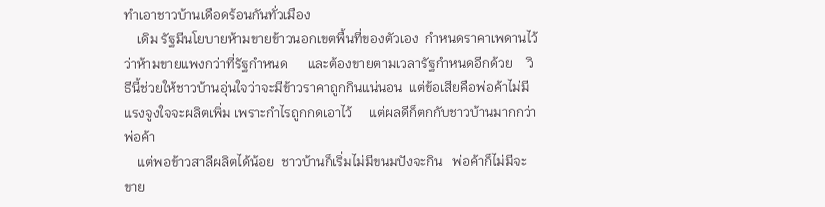ทำเอาชาวบ้านเดือดร้อนกันทั่วเมือง
    เดิม รัฐมีนโยบายห้ามขายข้าวนอกเขตพื้นที่ของตัวเอง  กำหนดราคาเพดานไว้ว่าห้ามขายแพงกว่าที่รัฐกำหนด      และต้องขายตามเวลารัฐกำหนดอีกด้วย    วิธีนี้ช่วยให้ชาวบ้านอุ่นใจว่าจะมีข้าวราคาถูกกินแน่นอน  แต่ข้อเสียคือพ่อค้าไม่มีแรงจูงใจจะผลิตเพิ่ม เพราะกำไรถูกกดเอาไว้     แต่ผลดีก็ตกกับชาวบ้านมากกว่าพ่อค้า
    แต่พอข้าวสาลีผลิตได้น้อย  ชาวบ้านก็เริ่มไม่มีขนมปังจะกิน   พ่อค้าก็ไม่มีจะขาย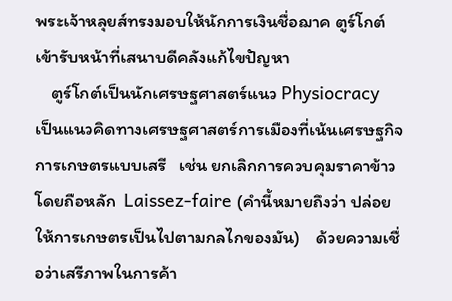พระเจ้าหลุยส์ทรงมอบให้นักการเงินชื่อฌาค ตูร์โกต์ เข้ารับหน้าที่เสนาบดีคลังแก้ไขปัญหา
    ตูร์โกต์เป็นนักเศรษฐศาสตร์แนว Physiocracy    เป็นแนวคิดทางเศรษฐศาสตร์การเมืองที่เน้นเศรษฐกิจการเกษตรแบบเสรี   เช่น ยกเลิกการควบคุมราคาข้าว   โดยถือหลัก  Laissez-faire (คำนี้หมายถึงว่า ปล่อยให้การเกษตรเป็นไปตามกลไกของมัน)    ด้วยความเชื่อว่าเสรีภาพในการค้า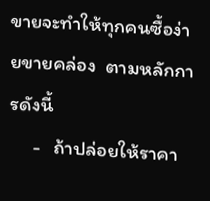ขายจะทำให้ทุกคนซื้อง่ายขายคล่อง  ตามหลักการดังนี้
     -   ถ้าปล่อยให้ราคา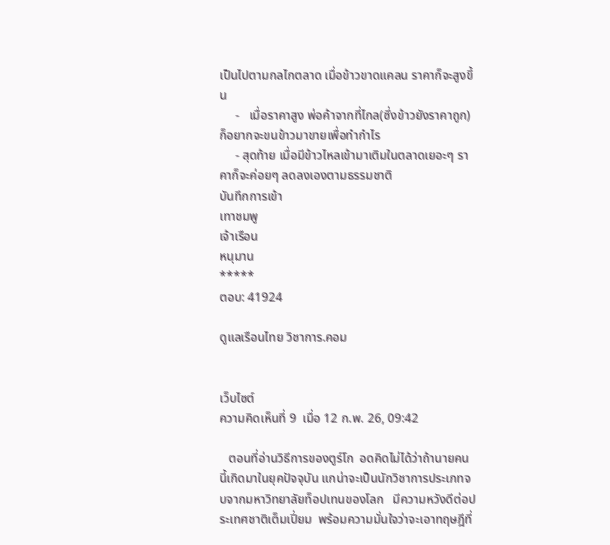เป็นไปตามกลไกตลาด เมื่อข้าวขาดแคลน ราคาก็จะสูงขึ้น
     -   เมื่อราคาสูง พ่อค้าจากที่ไกล(ซึ่งข้าวยังราคาถูก) ก็อยากจะขนข้าวมาขายเพื่อทำกำไร
     - สุดท้าย เมื่อมีข้าวไหลเข้ามาเติมในตลาดเยอะๆ ราคาก็จะค่อยๆ ลดลงเองตามธรรมชาติ
บันทึกการเข้า
เทาชมพู
เจ้าเรือน
หนุมาน
*****
ตอบ: 41924

ดูแลเรือนไทย วิชาการ.คอม


เว็บไซต์
ความคิดเห็นที่ 9  เมื่อ 12 ก.พ. 26, 09:42

   ตอนที่อ่านวิธีการของตูร์โก  อดคิดไม่ได้ว่าถ้านายคนนี้เกิดมาในยุคปัจจุบัน แกน่าจะเป็นนักวิชาการประเภทจบจากมหาวิทยาลัยท็อปเทนของโลก   มีความหวังดีต่อประเทศชาติเต็มเปี่ยม  พร้อมความมั่นใจว่าจะเอาทฤษฎีที่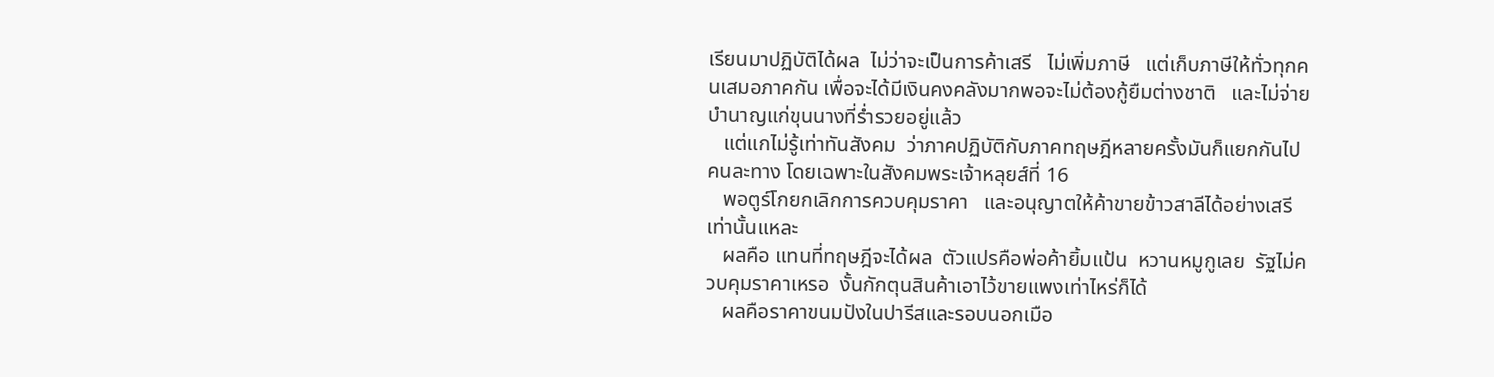เรียนมาปฏิบัติได้ผล  ไม่ว่าจะเป็นการค้าเสรี   ไม่เพิ่มภาษี   แต่เก็บภาษีให้ทั่วทุกคนเสมอภาคกัน เพื่อจะได้มีเงินคงคลังมากพอจะไม่ต้องกู้ยืมต่างชาติ   และไม่จ่ายบำนาญแก่ขุนนางที่ร่ำรวยอยู่แล้ว
   แต่แกไม่รู้เท่าทันสังคม  ว่าภาคปฏิบัติกับภาคทฤษฎีหลายครั้งมันก็แยกกันไปคนละทาง โดยเฉพาะในสังคมพระเจ้าหลุยส์ที่ 16
   พอตูร์โกยกเลิกการควบคุมราคา   และอนุญาตให้ค้าขายข้าวสาลีได้อย่างเสรี เท่านั้นแหละ
   ผลคือ แทนที่ทฤษฎีจะได้ผล  ตัวแปรคือพ่อค้ายิ้มแป้น  หวานหมูกูเลย  รัฐไม่ควบคุมราคาเหรอ  งั้นกักตุนสินค้าเอาไว้ขายแพงเท่าไหร่ก็ได้
   ผลคือราคาขนมปังในปารีสและรอบนอกเมือ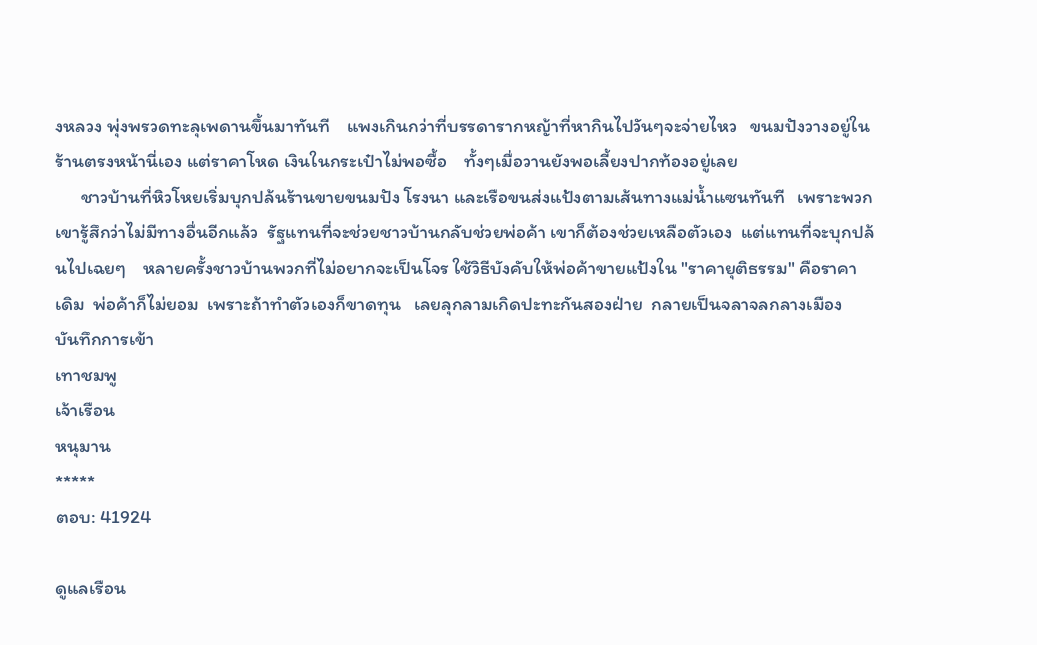งหลวง พุ่งพรวดทะลุเพดานขึ้นมาทันที    แพงเกินกว่าที่บรรดารากหญ้าที่หากินไปวันๆจะจ่ายไหว   ขนมปังวางอยู่ในร้านตรงหน้านี่เอง แต่ราคาโหด เงินในกระเป๋าไม่พอซื้อ    ทั้งๆเมื่อวานยังพอเลี้ยงปากท้องอยู่เลย
      ชาวบ้านที่หิวโหยเริ่มบุกปล้นร้านขายขนมปัง โรงนา และเรือขนส่งแป้งตามเส้นทางแม่น้ำแซนทันที   เพราะพวกเขารู้สึกว่าไม่มีทางอื่นอีกแล้ว  รัฐแทนที่จะช่วยชาวบ้านกลับช่วยพ่อค้า เขาก็ต้องช่วยเหลือตัวเอง  แต่แทนที่จะบุกปล้นไปเฉยๆ    หลายครั้งชาวบ้านพวกที่ไม่อยากจะเป็นโจร ใช้วิธีบังคับให้พ่อค้าขายแป้งใน "ราคายุติธรรม" คือราคาเดิม  พ่อค้าก็ไม่ยอม  เพราะถ้าทำตัวเองก็ขาดทุน   เลยลุกลามเกิดปะทะกันสองฝ่าย  กลายเป็นจลาจลกลางเมือง
บันทึกการเข้า
เทาชมพู
เจ้าเรือน
หนุมาน
*****
ตอบ: 41924

ดูแลเรือน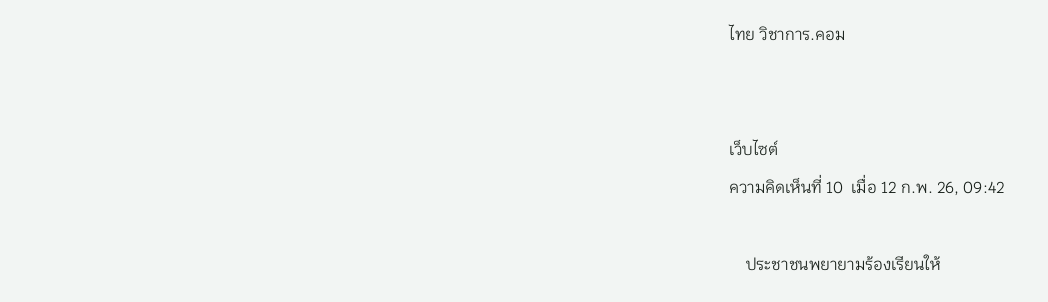ไทย วิชาการ.คอม


เว็บไซต์
ความคิดเห็นที่ 10  เมื่อ 12 ก.พ. 26, 09:42

    ประชาชนพยายามร้องเรียนให้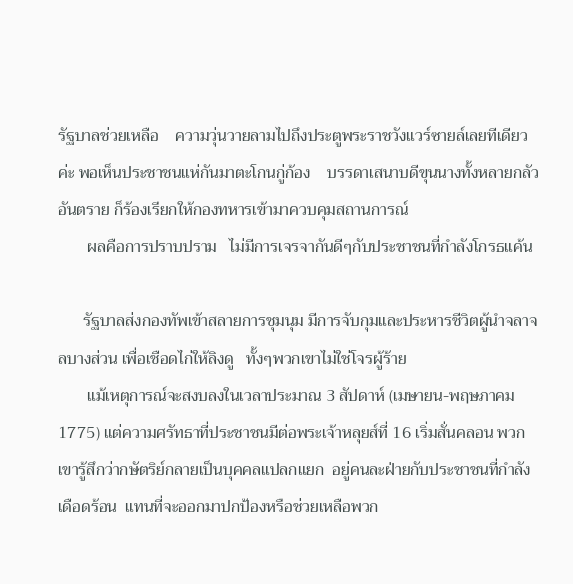รัฐบาลช่วยเหลือ    ความวุ่นวายลามไปถึงประตูพระราชวังแวร์ซายล์เลยทีเดียวค่ะ พอเห็นประชาชนแห่กันมาตะโกนกู่ก้อง    บรรดาเสนาบดีขุนนางทั้งหลายกลัวอันตราย ก็ร้องเรียกให้กองทหารเข้ามาควบคุมสถานการณ์
       ผลคือการปราบปราม   ไม่มีการเจรจากันดีๆกับประชาชนที่กำลังโกรธแค้น

      รัฐบาลส่งกองทัพเข้าสลายการชุมนุม มีการจับกุมและประหารชีวิตผู้นำจลาจลบางส่วน เพื่อเชือดไก่ให้ลิงดู   ทั้งๆพวกเขาไม่ใช่โจรผู้ร้าย
       แม้เหตุการณ์จะสงบลงในเวลาประมาณ 3 สัปดาห์ (เมษายน-พฤษภาคม 1775) แต่ความศรัทธาที่ประชาชนมีต่อพระเจ้าหลุยส์ที่ 16 เริ่มสั่นคลอน พวกเขารู้สึกว่ากษัตริย์กลายเป็นบุคคลแปลกแยก  อยู่คนละฝ่ายกับประชาชนที่กำลังเดือดร้อน  แทนที่จะออกมาปกป้องหรือช่วยเหลือพวก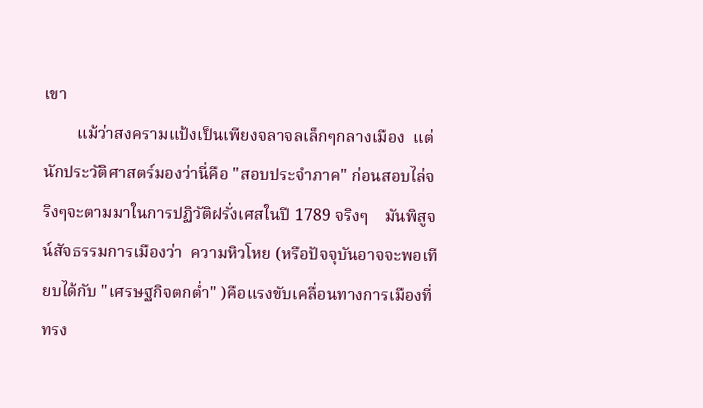เขา
        แม้ว่าสงครามแป้งเป็นเพียงจลาจลเล็กๆกลางเมือง  แต่นักประวัติศาสตร์มองว่านี่คือ "สอบประจำภาค" ก่อนสอบไล่จริงๆจะตามมาในการปฏิวัติฝรั่งเศสในปี 1789 จริงๆ    มันพิสูจน์สัจธรรมการเมืองว่า  ความหิวโหย (หรือปัจจุบันอาจจะพอเทียบได้กับ "เศรษฐกิจตกต่ำ" )คือแรงขับเคลื่อนทางการเมืองที่ทรง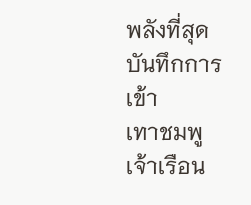พลังที่สุด
บันทึกการเข้า
เทาชมพู
เจ้าเรือน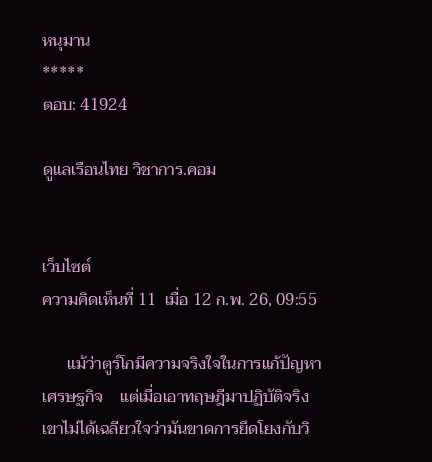หนุมาน
*****
ตอบ: 41924

ดูแลเรือนไทย วิชาการ.คอม


เว็บไซต์
ความคิดเห็นที่ 11  เมื่อ 12 ก.พ. 26, 09:55

      แม้ว่าตูร์โกมีความจริงใจในการแก้ปัญหาเศรษฐกิจ    แต่เมื่อเอาทฤษฎีมาปฏิบัติจริง   เขาไม่ได้เฉลียวใจว่ามันขาดการยึดโยงกับวิ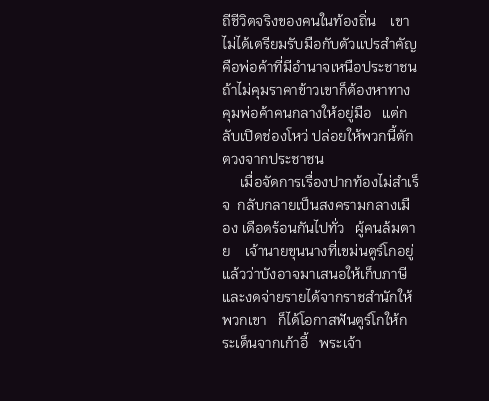ถีชีวิตจริงของคนในท้องถิ่น    เขาไม่ได้เตรียมรับมือกับตัวแปรสำคัญคือพ่อค้าที่มีอำนาจเหนือประชาชน     ถ้าไม่คุมราคาข้าวเขาก็ต้องหาทางคุมพ่อค้าคนกลางให้อยู่มือ   แต่กลับเปิดช่องโหว่ ปล่อยให้พวกนี้ตักตวงจากประชาชน
     เมื่อจัดการเรื่องปากท้องไม่สำเร็จ  กลับกลายเป็นสงครามกลางเมือง เดือดร้อนกันไปทั่ว   ผู้คนล้มตาย    เจ้านายขุนนางที่เขม่นตูร์โกอยู่แล้วว่าบังอาจมาเสนอให้เก็บภาษีและงดจ่ายรายได้จากราชสำนักให้พวกเขา   ก็ได้โอกาสฟันตูร์โกให้กระเด็นจากเก้าอี้   พระเจ้า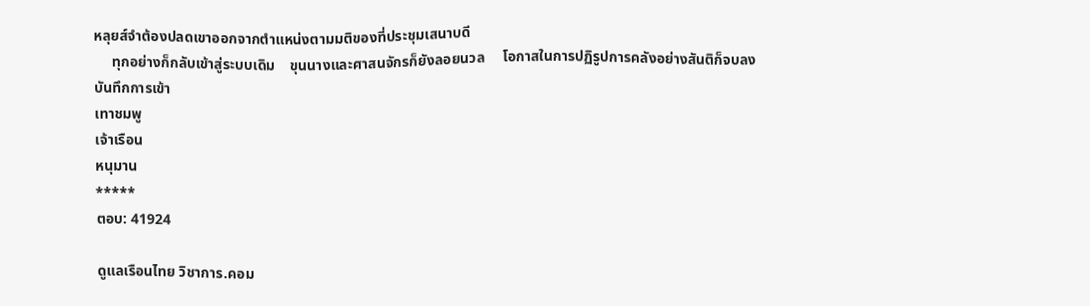หลุยส์จำต้องปลดเขาออกจากตำแหน่งตามมติของที่ประชุมเสนาบดี
     ทุกอย่างก็กลับเข้าสู่ระบบเดิม    ขุนนางและศาสนจักรก็ยังลอยนวล     โอกาสในการปฏิรูปการคลังอย่างสันติก็จบลง
บันทึกการเข้า
เทาชมพู
เจ้าเรือน
หนุมาน
*****
ตอบ: 41924

ดูแลเรือนไทย วิชาการ.คอม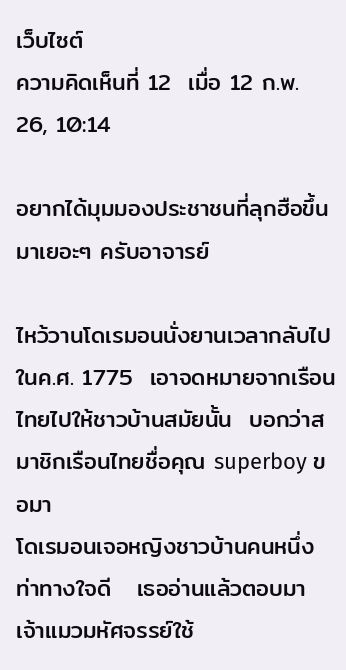เว็บไซต์
ความคิดเห็นที่ 12  เมื่อ 12 ก.พ. 26, 10:14

อยากได้มุมมองประชาชนที่ลุกฮือขึ้นมาเยอะๆ ครับอาจารย์

ไหว้วานโดเรมอนนั่งยานเวลากลับไปในค.ศ. 1775  เอาจดหมายจากเรือนไทยไปให้ชาวบ้านสมัยนั้น  บอกว่าสมาชิกเรือนไทยชื่อคุณ superboy ขอมา
โดเรมอนเจอหญิงชาวบ้านคนหนึ่ง  ท่าทางใจดี   เธออ่านแล้วตอบมา
เจ้าแมวมหัศจรรย์ใช้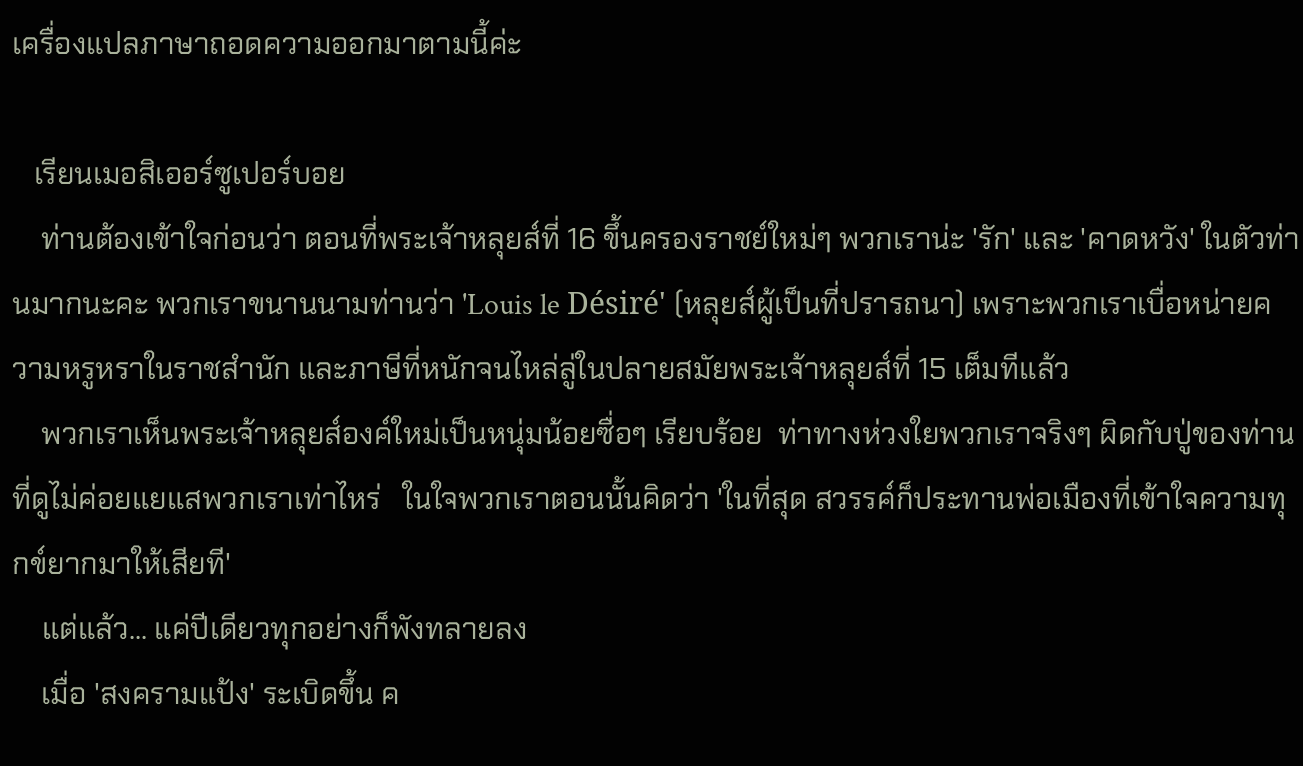เครื่องแปลภาษาถอดความออกมาตามนี้ค่ะ

   เรียนเมอสิเออร์ซูเปอร์บอย
    ท่านต้องเข้าใจก่อนว่า ตอนที่พระเจ้าหลุยส์ที่ 16 ขึ้นครองราชย์ใหม่ๆ พวกเราน่ะ 'รัก' และ 'คาดหวัง' ในตัวท่านมากนะคะ พวกเราขนานนามท่านว่า 'Louis le Désiré' (หลุยส์ผู้เป็นที่ปรารถนา) เพราะพวกเราเบื่อหน่ายความหรูหราในราชสำนัก และภาษีที่หนักจนไหล่ลู่ในปลายสมัยพระเจ้าหลุยส์ที่ 15 เต็มทีแล้ว
    พวกเราเห็นพระเจ้าหลุยส์องค์ใหม่เป็นหนุ่มน้อยซื่อๆ เรียบร้อย  ท่าทางห่วงใยพวกเราจริงๆ ผิดกับปู่ของท่านที่ดูไม่ค่อยแยแสพวกเราเท่าไหร่   ในใจพวกเราตอนนั้นคิดว่า 'ในที่สุด สวรรค์ก็ประทานพ่อเมืองที่เข้าใจความทุกข์ยากมาให้เสียที'
    แต่แล้ว... แค่ปีเดียวทุกอย่างก็พังทลายลง
    เมื่อ 'สงครามแป้ง' ระเบิดขึ้น ค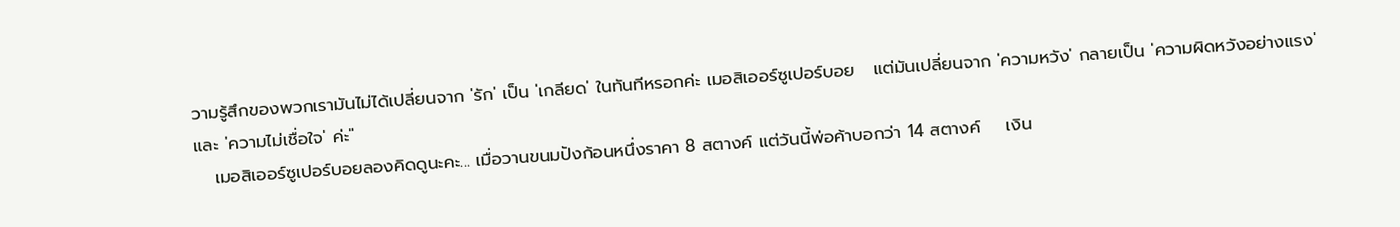วามรู้สึกของพวกเรามันไม่ได้เปลี่ยนจาก 'รัก' เป็น 'เกลียด' ในทันทีหรอกค่ะ เมอสิเออร์ซูเปอร์บอย   แต่มันเปลี่ยนจาก 'ความหวัง' กลายเป็น 'ความผิดหวังอย่างแรง' และ 'ความไม่เชื่อใจ' ค่ะ"
   เมอสิเออร์ซูเปอร์บอยลองคิดดูนะคะ... เมื่อวานขนมปังก้อนหนึ่งราคา 8 สตางค์ แต่วันนี้พ่อค้าบอกว่า 14 สตางค์    เงิน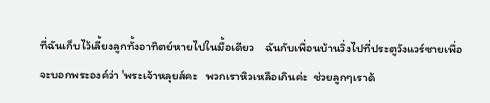ที่ฉันเก็บไว้เลี้ยงลูกทั้งอาทิตย์หายไปในมื้อเดียว    ฉันกับเพื่อนบ้านวิ่งไปที่ประตูวังแวร์ซายเพื่อจะบอกพระองค์ว่า 'พระเจ้าหลุยส์คะ   พวกเราหิวเหลือเกินค่ะ  ช่วยลูกๆเราด้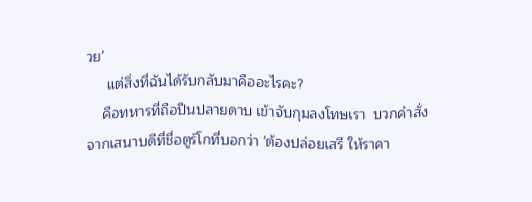วย'
     แต่สิ่งที่ฉันได้รับกลับมาคืออะไรคะ?
    คือทหารที่ถือปืนปลายดาบ เข้าจับกุมลงโทษเรา  บวกคำสั่งจากเสนาบดีที่ชื่อตูร์โกที่บอกว่า 'ต้องปล่อยเสรี ให้ราคา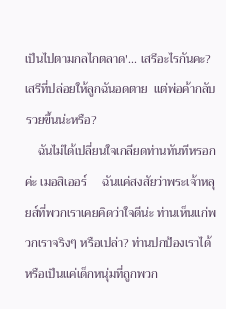เป็นไปตามกลไกตลาด'... เสรีอะไรกันคะ? เสรีที่ปล่อยให้ลูกฉันอดตาย  แต่พ่อค้ากลับรวยขึ้นน่ะหรือ?
    ฉันไม่ได้เปลี่ยนใจเกลียดท่านทันทีหรอกค่ะ เมอสิเออร์     ฉันแค่สงสัยว่าพระเจ้าหลุยส์ที่พวกเราเคยคิดว่าใจดีน่ะ ท่านเห็นแก่พวกเราจริงๆ หรือเปล่า? ท่านปกป้องเราได้ หรือเป็นแค่เด็กหนุ่มที่ถูกพวก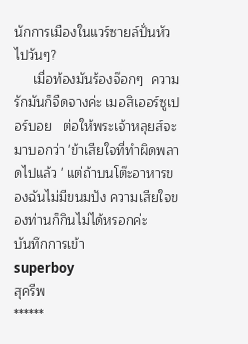นักการเมืองในแวร์ซายล์ปั่นหัวไปวันๆ?
     เมื่อท้องมันร้องจ๊อกๆ  ความรักมันก็จืดจางค่ะ เมอสิเออร์ซูเปอร์บอย   ต่อให้พระเจ้าหลุยส์จะมาบอกว่า 'ข้าเสียใจที่ทำผิดพลาดไปแล้ว ' แต่ถ้าบนโต๊ะอาหารของฉันไม่มีขนมปัง ความเสียใจของท่านก็กินไม่ได้หรอกค่ะ
บันทึกการเข้า
superboy
สุครีพ
******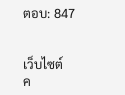ตอบ: 847


เว็บไซต์
ค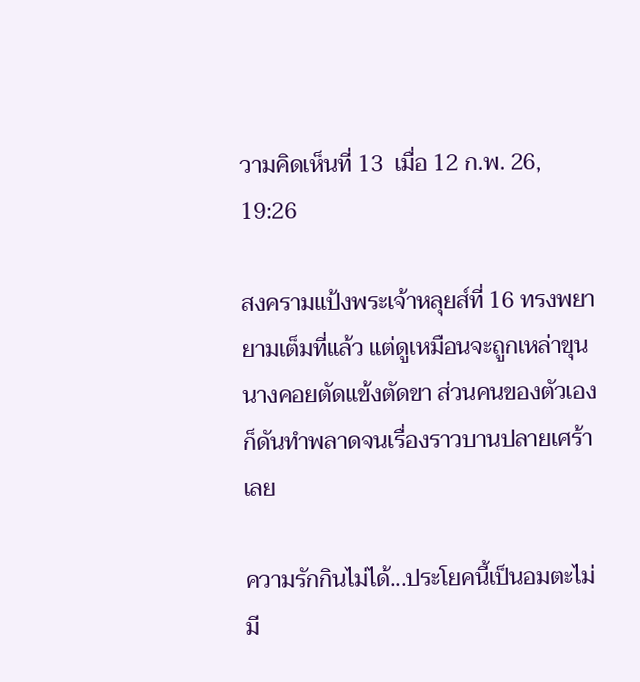วามคิดเห็นที่ 13  เมื่อ 12 ก.พ. 26, 19:26

สงครามแป้งพระเจ้าหลุยส์ที่ 16 ทรงพยายามเต็มที่แล้ว แต่ดูเหมือนจะถูกเหล่าขุนนางคอยตัดแข้งตัดขา ส่วนคนของตัวเองก็ดันทำพลาดจนเรื่องราวบานปลายเศร้าเลย

ความรักกินไม่ได้...ประโยคนี้เป็นอมตะไม่มี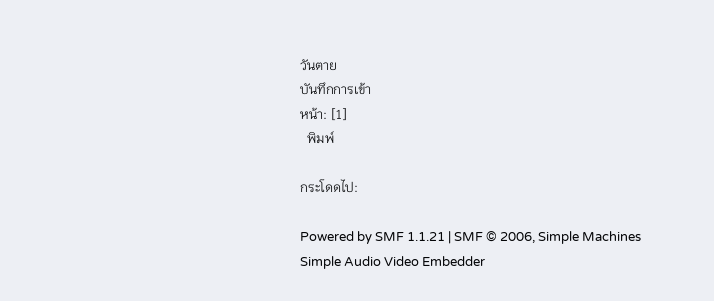วันตาย
บันทึกการเข้า
หน้า: [1]
  พิมพ์

กระโดดไป:

Powered by SMF 1.1.21 | SMF © 2006, Simple Machines
Simple Audio Video Embedder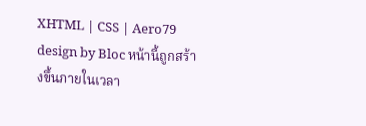XHTML | CSS | Aero79 design by Bloc หน้านี้ถูกสร้างขึ้นภายในเวลา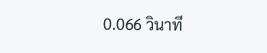0.066 วินาที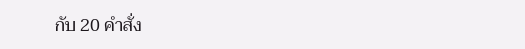กับ 20 คำสั่ง